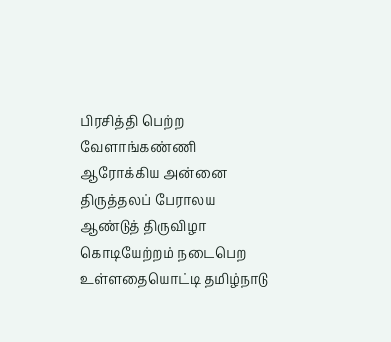பிரசித்தி பெற்ற வேளாங்கண்ணி ஆரோக்கிய அன்னை திருத்தலப் பேராலய ஆண்டுத் திருவிழா கொடியேற்றம் நடைபெற உள்ளதையொட்டி தமிழ்நாடு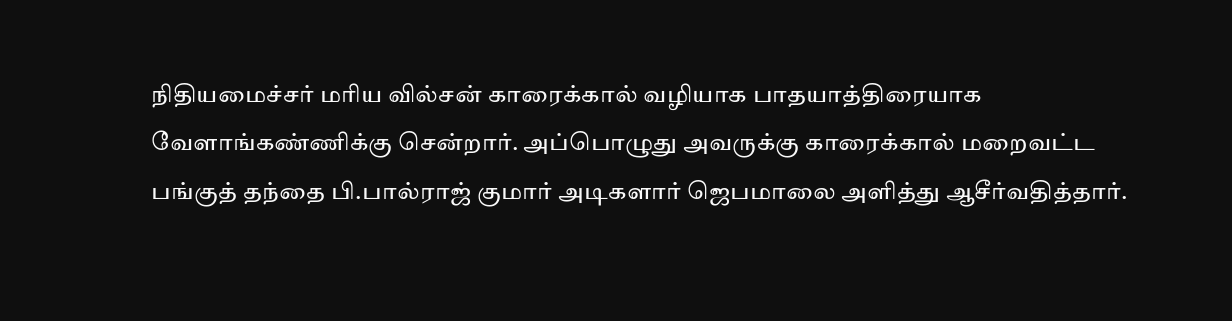நிதியமைச்சர் மரிய வில்சன் காரைக்கால் வழியாக பாதயாத்திரையாக வேளாங்கண்ணிக்கு சென்றார். அப்பொழுது அவருக்கு காரைக்கால் மறைவட்ட பங்குத் தந்தை பி.பால்ராஜ் குமார் அடிகளார் ஜெபமாலை அளித்து ஆசீர்வதித்தார்.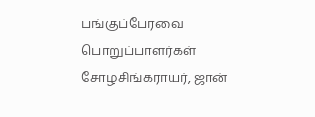பங்குப்பேரவை பொறுப்பாளர்கள் சோழசிங்கராயர், ஜான்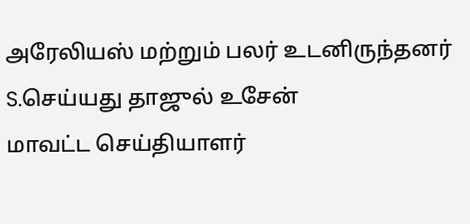அரேலியஸ் மற்றும் பலர் உடனிருந்தனர்
S.செய்யது தாஜுல் உசேன்
மாவட்ட செய்தியாளர்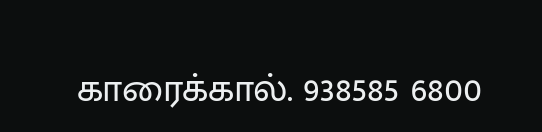காரைக்கால். 938585 6800